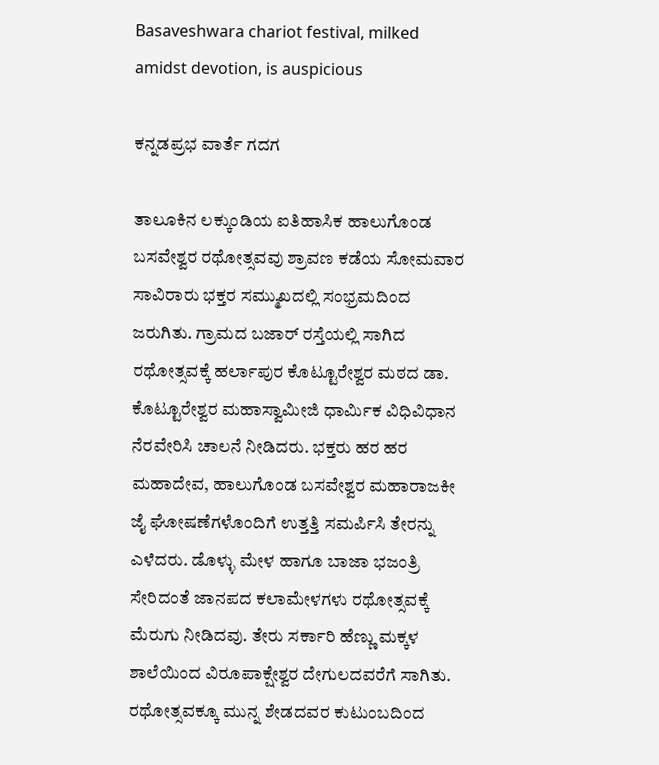Basaveshwara chariot festival, milked amidst devotion, is auspicious

ಕನ್ನಡಪ್ರಭ ವಾರ್ತೆ ಗದಗ

ತಾಲೂಕಿನ ಲಕ್ಕುಂಡಿಯ ಐತಿಹಾಸಿಕ ಹಾಲುಗೊಂಡ ಬಸವೇಶ್ವರ ರಥೋತ್ಸವವು ಶ್ರಾವಣ ಕಡೆಯ ಸೋಮವಾರ ಸಾವಿರಾರು ಭಕ್ತರ ಸಮ್ಮುಖದಲ್ಲಿ ಸಂಭ್ರಮದಿಂದ ಜರುಗಿತು. ಗ್ರಾಮದ ಬಜಾರ್ ರಸ್ತೆಯಲ್ಲಿ ಸಾಗಿದ ರಥೋತ್ಸವಕ್ಕೆ ಹರ್ಲಾಪುರ ಕೊಟ್ಟೂರೇಶ್ವರ ಮಠದ ಡಾ. ಕೊಟ್ಟೂರೇಶ್ವರ ಮಹಾಸ್ವಾಮೀಜಿ ಧಾರ್ಮಿಕ ವಿಧಿವಿಧಾನ ನೆರವೇರಿಸಿ ಚಾಲನೆ ನೀಡಿದರು. ಭಕ್ತರು ಹರ ಹರ ಮಹಾದೇವ, ಹಾಲುಗೊಂಡ ಬಸವೇಶ್ವರ ಮಹಾರಾಜಕೀ ಜೈ ಘೋಷಣೆಗಳೊಂದಿಗೆ ಉತ್ತತ್ತಿ ಸಮರ್ಪಿಸಿ ತೇರನ್ನು ಎಳೆದರು. ಡೊಳ್ಳು ಮೇಳ ಹಾಗೂ ಬಾಜಾ ಭಜಂತ್ರಿ ಸೇರಿದಂತೆ ಜಾನಪದ ಕಲಾಮೇಳಗಳು ರಥೋತ್ಸವಕ್ಕೆ ಮೆರುಗು ನೀಡಿದವು. ತೇರು ಸರ್ಕಾರಿ ಹೆಣ್ಣು ಮಕ್ಕಳ ಶಾಲೆಯಿಂದ ವಿರೂಪಾಕ್ಷೇಶ್ವರ ದೇಗುಲದವರೆಗೆ ಸಾಗಿತು. ರಥೋತ್ಸವಕ್ಕೂ ಮುನ್ನ ಶೇಡದವರ ಕುಟುಂಬದಿಂದ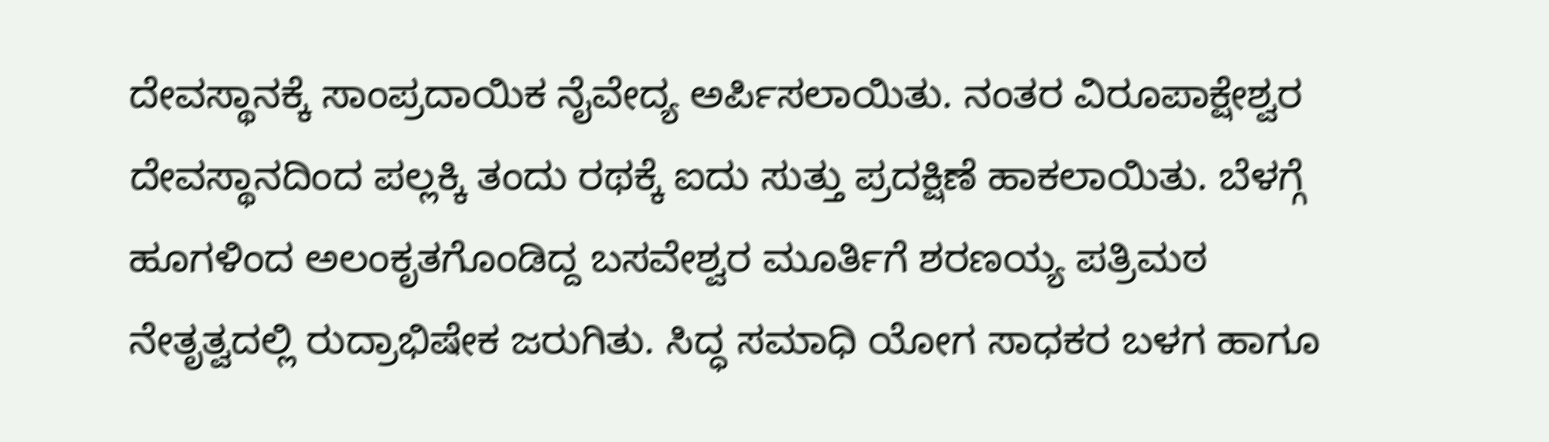ದೇವಸ್ಥಾನಕ್ಕೆ ಸಾಂಪ್ರದಾಯಿಕ ನೈವೇದ್ಯ ಅರ್ಪಿಸಲಾಯಿತು. ನಂತರ ವಿರೂಪಾಕ್ಷೇಶ್ವರ ದೇವಸ್ಥಾನದಿಂದ ಪಲ್ಲಕ್ಕಿ ತಂದು ರಥಕ್ಕೆ ಐದು ಸುತ್ತು ಪ್ರದಕ್ಷಿಣೆ ಹಾಕಲಾಯಿತು. ಬೆಳಗ್ಗೆ ಹೂಗಳಿಂದ ಅಲಂಕೃತಗೊಂಡಿದ್ದ ಬಸವೇಶ್ವರ ಮೂರ್ತಿಗೆ ಶರಣಯ್ಯ ಪತ್ರಿಮಠ ನೇತೃತ್ವದಲ್ಲಿ ರುದ್ರಾಭಿಷೇಕ ಜರುಗಿತು. ಸಿದ್ಧ ಸಮಾಧಿ ಯೋಗ ಸಾಧಕರ ಬಳಗ ಹಾಗೂ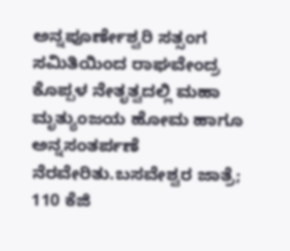ಅನ್ನಪೂರ್ಣೇಶ್ವರಿ ಸತ್ಸಂಗ ಸಮಿತಿಯಿಂದ ರಾಘವೇಂದ್ರ ಕೊಪ್ಪಳ ನೇತೃತ್ವದಲ್ಲಿ ಮಹಾ ಮೃತ್ಯುಂಜಯ ಹೋಮ ಹಾಗೂ ಅನ್ನಸಂತರ್ಪಣೆ ನೆರವೇರಿತು.ಬಸವೇಶ್ವರ ಜಾತ್ರೆ; 110 ಕೆಜಿ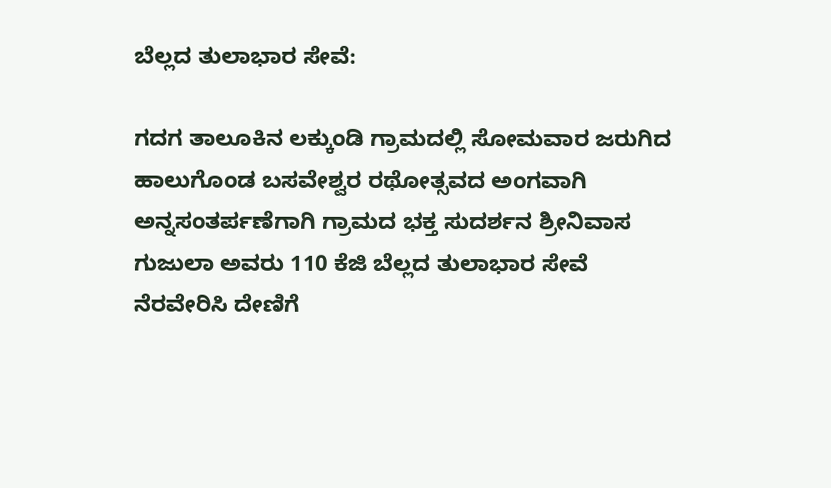ಬೆಲ್ಲದ ತುಲಾಭಾರ ಸೇವೆ:

ಗದಗ ತಾಲೂಕಿನ ಲಕ್ಕುಂಡಿ ಗ್ರಾಮದಲ್ಲಿ ಸೋಮವಾರ ಜರುಗಿದ ಹಾಲುಗೊಂಡ ಬಸವೇಶ್ವರ ರಥೋತ್ಸವದ ಅಂಗವಾಗಿ ಅನ್ನಸಂತರ್ಪಣೆಗಾಗಿ ಗ್ರಾಮದ ಭಕ್ತ ಸುದರ್ಶನ ಶ್ರೀನಿವಾಸ ಗುಜುಲಾ ಅವರು 110 ಕೆಜಿ ಬೆಲ್ಲದ ತುಲಾಭಾರ ಸೇವೆ ನೆರವೇರಿಸಿ ದೇಣಿಗೆ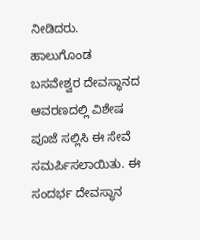ನೀಡಿದರು. ಹಾಲುಗೊಂಡ ಬಸವೇಶ್ವರ ದೇವಸ್ಥಾನದ ಆವರಣದಲ್ಲಿ ವಿಶೇಷ ಪೂಜೆ ಸಲ್ಲಿಸಿ ಈ ಸೇವೆ ಸಮರ್ಪಿಸಲಾಯಿತು. ಈ ಸಂದರ್ಭ ದೇವಸ್ಥಾನ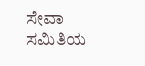ಸೇವಾ ಸಮಿತಿಯ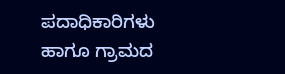ಪದಾಧಿಕಾರಿಗಳು ಹಾಗೂ ಗ್ರಾಮದ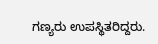ಗಣ್ಯರು ಉಪಸ್ಥಿತರಿದ್ದರು.